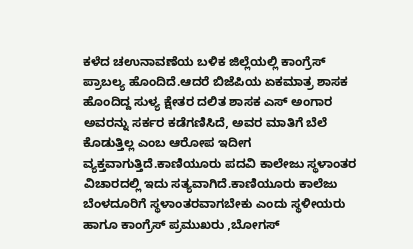ಕಳೆದ ಚಉನಾವಣೆಯ ಬಳಿಕ ಜಿಲ್ಲೆಯಲ್ಲಿ ಕಾಂಗ್ರೆಸ್ ಪ್ರಾಬಲ್ಯ ಹೊಂದಿದೆ.ಆದರೆ ಬಿಜೆಪಿಯ ಏಕಮಾತ್ರ ಶಾಸಕ ಹೊಂದಿದ್ದ ಸುಳ್ಯ ಕ್ಷೇತರ ದಲಿತ ಶಾಸಕ ಎಸ್ ಅಂಗಾರ ಅವರನ್ನು ಸರ್ಕರ ಕಡೆಗಣಿಸಿದೆ, ಅವರ ಮಾತಿಗೆ ಬೆಲೆ ಕೊಡುತ್ತಿಲ್ಲ ಎಂಬ ಆರೋಪ ಇದೀಗ ವ್ಯಕ್ತವಾಗುತ್ತಿದೆ.ಕಾಣಿಯೂರು ಪದವಿ ಕಾಲೇಜು ಸ್ಥಳಾಂತರ ವಿಚಾರದಲ್ಲಿ ಇದು ಸತ್ಯವಾಗಿದೆ.ಕಾಣಿಯೂರು ಕಾಲೆಜು ಬೆಂಳದೂರಿಗೆ ಸ್ಥಳಾಂತರವಾಗಬೇಕು ಎಂದು ಸ್ಥಳೀಯರು ಹಾಗೂ ಕಾಂಗ್ರೆಸ್ ಪ್ರಮುಖರು ,ಬೋಗಸ್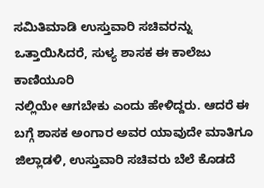ಸಮಿತಿಮಾಡಿ ಉಸ್ತುವಾರಿ ಸಚಿವರನ್ನು ಒತ್ತಾಯಿಸಿದರೆ, ಸುಳ್ಯ ಶಾಸಕ ಈ ಕಾಲೆಜು ಕಾಣಿಯೂರಿ
ನಲ್ಲಿಯೇ ಆಗಬೇಕು ಎಂದು ಹೇಳಿದ್ದರು. ಆದರೆ ಈ ಬಗ್ಗೆ ಶಾಸಕ ಅಂಗಾರ ಅವರ ಯಾವುದೇ ಮಾತಿಗೂ ಜಿಲ್ಲಾಡಳಿ, ಉಸ್ತುವಾರಿ ಸಚಿವರು ಬೆಲೆ ಕೊಡದೆ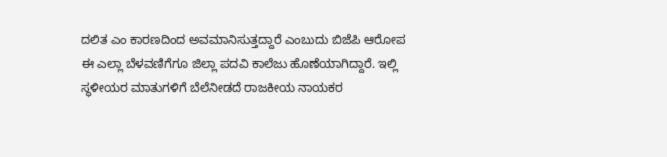ದಲಿತ ಎಂ ಕಾರಣದಿಂದ ಅವಮಾನಿಸುತ್ತದ್ದಾರೆ ಎಂಬುದು ಬಿಜೆಪಿ ಆರೋಪ
ಈ ಎಲ್ಲಾ ಬೆಳವಣಿಗೆಗೂ ಜಿಲ್ಲಾ ಪದವಿ ಕಾಲೆಜು ಹೊಣೆಯಾಗಿದ್ದಾರೆ. ಇಲ್ಲಿ ಸ್ಥಳೀಯರ ಮಾತುಗಳಿಗೆ ಬೆಲೆನೀಡದೆ ರಾಜಕೀಯ ನಾಯಕರ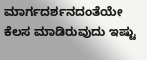ಮಾರ್ಗದರ್ಶನದಂತೆಯೇ ಕೆಲಸ ಮಾಡಿರುವುದು ಇಷ್ಟು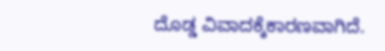ದೊಡ್ಡ ವಿವಾದಕ್ಕೆಕಾರಣವಾಗಿದೆ.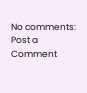No comments:
Post a Comment